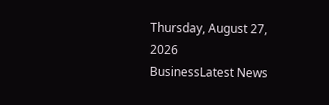Thursday, August 27, 2026
BusinessLatest News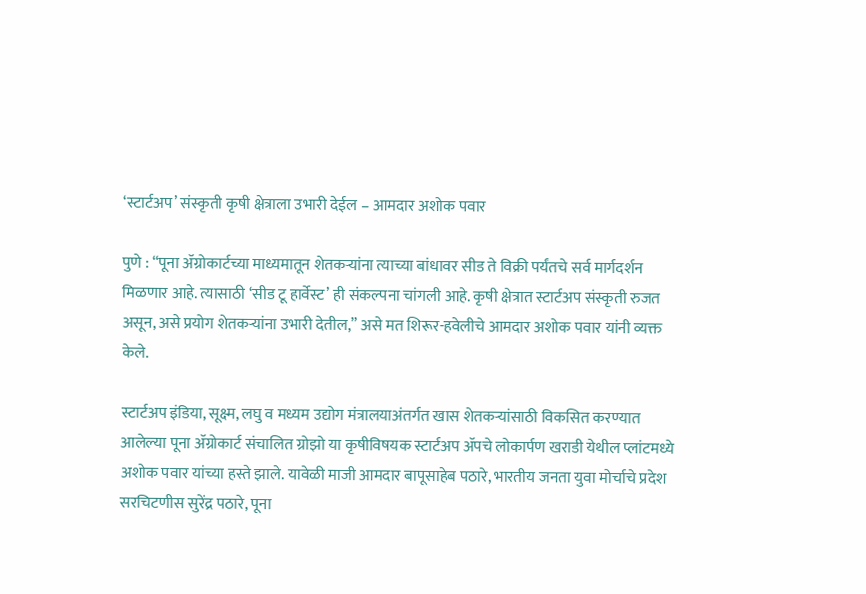‘स्टार्टअप’ संस्कृती कृषी क्षेत्राला उभारी देईल – आमदार अशोक पवार

पुणे : “पूना ॲग्रोकार्टच्या माध्यमातून शेतकऱ्यांना त्याच्या बांधावर सीड ते विक्री पर्यंतचे सर्व मार्गदर्शन मिळणार आहे. त्यासाठी ‘सीड टू हार्वेस्ट’ ही संकल्पना चांगली आहे. कृषी क्षेत्रात स्टार्टअप संस्कृती रुजत असून, असे प्रयोग शेतकऱ्यांना उभारी देतील,” असे मत शिरूर-हवेलीचे आमदार अशोक पवार यांनी व्यक्त केले.

स्टार्टअप इंडिया, सूक्ष्म, लघु व मध्यम उद्योग मंत्रालयाअंतर्गत खास शेतकऱ्यांसाठी विकसित करण्यात आलेल्या पूना ॲग्रोकार्ट संचालित ग्रोझो या कृषीविषयक स्टार्टअप ॲपचे लोकार्पण खराडी येथील प्लांटमध्ये अशोक पवार यांच्या हस्ते झाले. यावेळी माजी आमदार बापूसाहेब पठारे, भारतीय जनता युवा मोर्चाचे प्रदेश सरचिटणीस सुरेंद्र पठारे, पूना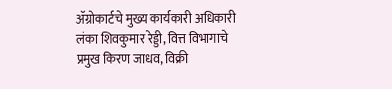ॲग्रोकार्टचे मुख्य कार्यकारी अधिकारी लंका शिवकुमार रेड्डी, वित्त विभागाचे प्रमुख किरण जाधव, विक्री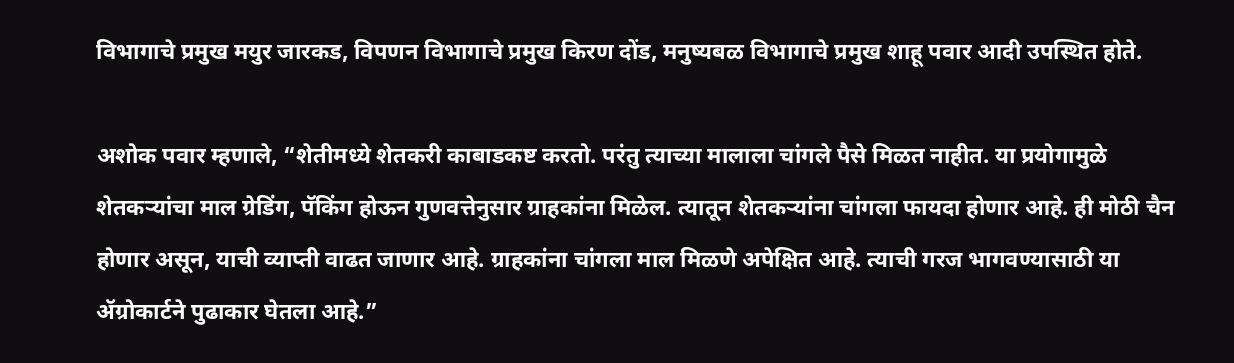विभागाचे प्रमुख मयुर जारकड, विपणन विभागाचे प्रमुख किरण दोंड, मनुष्यबळ विभागाचे प्रमुख शाहू पवार आदी उपस्थित होते.

अशोक पवार म्हणाले, “शेतीमध्ये शेतकरी काबाडकष्ट करतो. परंतु त्याच्या मालाला चांगले पैसे मिळत नाहीत. या प्रयोगामुळे शेतकऱ्यांचा माल ग्रेडिंग, पॅकिंग होऊन गुणवत्तेनुसार ग्राहकांना मिळेल. त्यातून शेतकऱ्यांना चांगला फायदा होणार आहे. ही मोठी चैन होणार असून, याची व्याप्ती वाढत जाणार आहे. ग्राहकांना चांगला माल मिळणे अपेक्षित आहे. त्याची गरज भागवण्यासाठी या ॲग्रोकार्टने पुढाकार घेतला आहे.”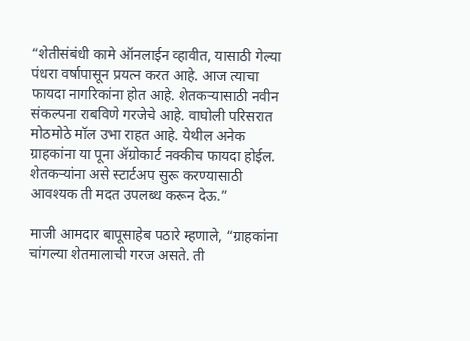“शेतीसंबंधी कामे ऑनलाईन व्हावीत, यासाठी गेल्या पंधरा वर्षापासून प्रयत्न करत आहे. आज त्याचा फायदा नागरिकांना होत आहे. शेतकऱ्यासाठी नवीन संकल्पना राबविणे गरजेचे आहे. वाघोली परिसरात मोठमोठे मॉल उभा राहत आहे. येथील अनेक ग्राहकांना या पूना ॲग्रोकार्ट नक्कीच फायदा होईल. शेतकऱ्यांना असे स्टार्टअप सुरू करण्यासाठी आवश्यक ती मदत उपलब्ध करून देऊ.”

माजी आमदार बापूसाहेब पठारे म्हणाले, “ग्राहकांना चांगल्या शेतमालाची गरज असते. ती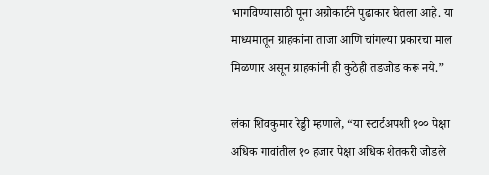भागविण्यासाठी पूना अग्रोकार्टने पुढाकार घेतला आहे. या माध्यमातून ग्राहकांना ताजा आणि चांगल्या प्रकारचा माल मिळणार असून ग्राहकांनी ही कुठेही तडजोड करू नये.”

लंका शिवकुमार रेड्डी म्हणाले, “या स्टार्टअपशी १०० पेक्षा अधिक गावांतील १० हजार पेक्षा अधिक शेतकरी जोडले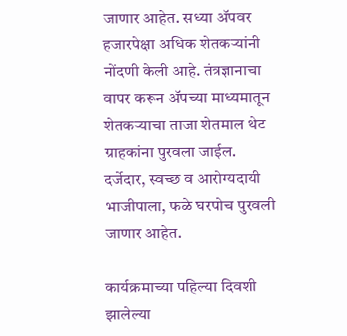जाणार आहेत. सध्या ॲपवर हजारपेक्षा अधिक शेतकऱ्यांनी नोंदणी केली आहे. तंत्रज्ञानाचा वापर करून ॲपच्या माध्यमातून शेतकऱ्याचा ताजा शेतमाल थेट ग्राहकांना पुरवला जाईल. दर्जेदार, स्वच्छ व आरोग्यदायी भाजीपाला, फळे घरपोच पुरवली जाणार आहेत.

कार्यक्रमाच्या पहिल्या दिवशी झालेल्या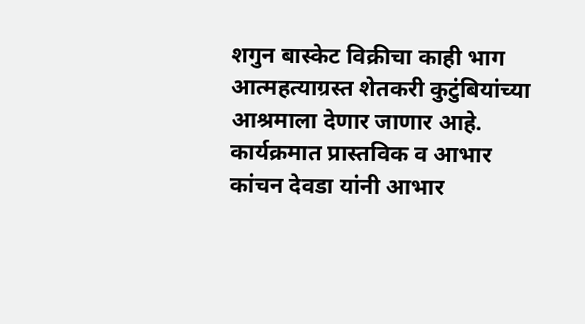शगुन बास्केट विक्रीचा काही भाग आत्महत्याग्रस्त शेतकरी कुटुंबियांच्या आश्रमाला देणार जाणार आहे. कार्यक्रमात प्रास्तविक व आभार कांचन देवडा यांनी आभार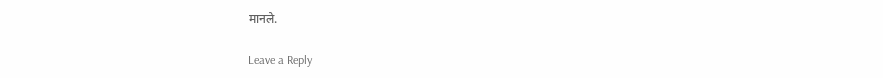मानले.

Leave a Reply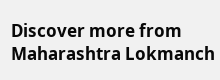Discover more from Maharashtra Lokmanch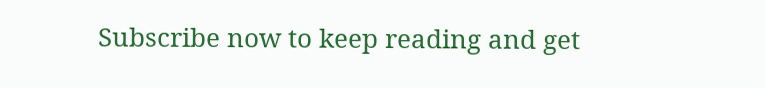Subscribe now to keep reading and get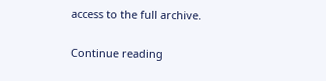access to the full archive.

Continue reading